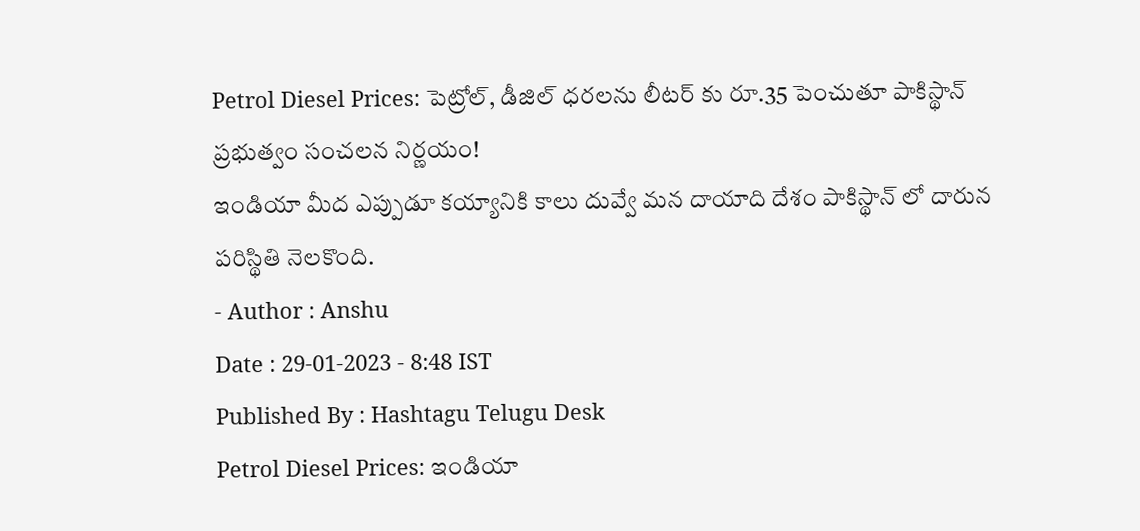Petrol Diesel Prices: పెట్రోల్, డీజిల్ ధరలను లీటర్ కు రూ.35 పెంచుతూ పాకిస్థాన్ ప్రభుత్వం సంచలన నిర్ణయం!
ఇండియా మీద ఎప్పుడూ కయ్యానికి కాలు దువ్వే మన దాయాది దేశం పాకిస్థాన్ లో దారున పరిస్థితి నెలకొంది.
- Author : Anshu
Date : 29-01-2023 - 8:48 IST
Published By : Hashtagu Telugu Desk
Petrol Diesel Prices: ఇండియా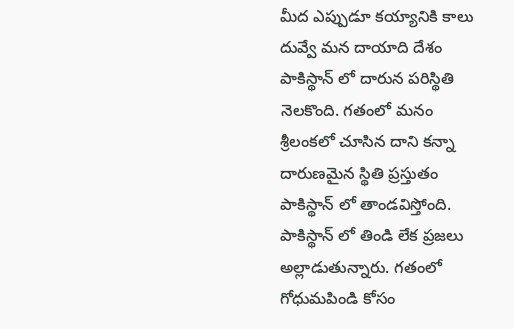మీద ఎప్పుడూ కయ్యానికి కాలు దువ్వే మన దాయాది దేశం పాకిస్థాన్ లో దారున పరిస్థితి నెలకొంది. గతంలో మనం శ్రీలంకలో చూసిన దాని కన్నా దారుణమైన స్థితి ప్రస్తుతం పాకిస్థాన్ లో తాండవిస్తోంది. పాకిస్థాన్ లో తిండి లేక ప్రజలు అల్లాడుతున్నారు. గతంలో గోధుమపిండి కోసం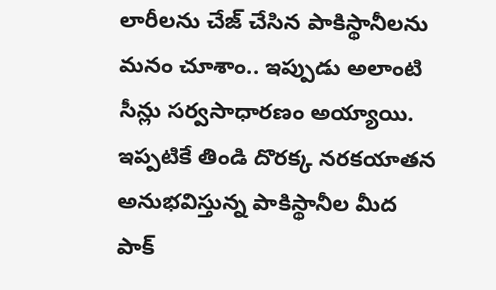లారీలను చేజ్ చేసిన పాకిస్థానీలను మనం చూశాం.. ఇప్పుడు అలాంటి సీన్లు సర్వసాధారణం అయ్యాయి.
ఇప్పటికే తిండి దొరక్క నరకయాతన అనుభవిస్తున్న పాకిస్థానీల మీద పాక్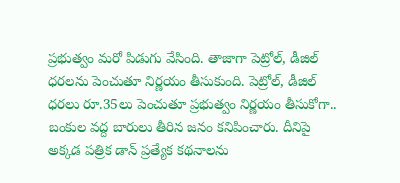ప్రభుత్వం మరో పిడుగు వేసింది. తాజాగా పెట్రోల్, డీజిల్ ధరలను పెంచుతూ నిర్ణయం తీసుకుంది. పెట్రోల్, డీజిల్ ధరలు రూ.35లు పెంచుతూ ప్రభుత్వం నిర్ణయం తీసుకోగా.. బంకుల వద్ద బారులు తీరిన జనం కనిపించారు. దీనిపై అక్కడ పత్రిక డాన్ ప్రత్యేక కథనాలను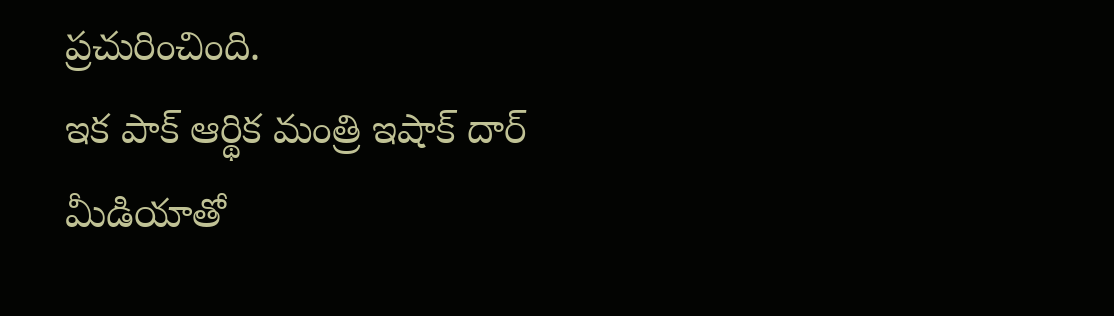ప్రచురించింది.
ఇక పాక్ ఆర్థిక మంత్రి ఇషాక్ దార్ మీడియాతో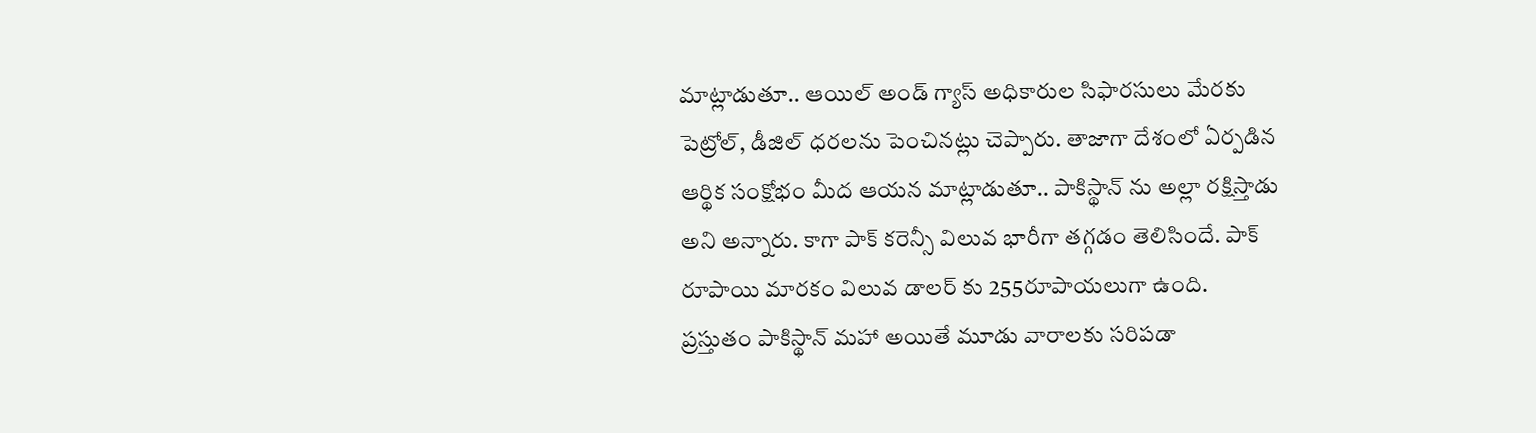మాట్లాడుతూ.. ఆయిల్ అండ్ గ్యాస్ అధికారుల సిఫారసులు మేరకు పెట్రోల్, డీజిల్ ధరలను పెంచినట్లు చెప్పారు. తాజాగా దేశంలో ఏర్పడిన ఆర్థిక సంక్షోభం మీద ఆయన మాట్లాడుతూ.. పాకిస్థాన్ ను అల్లా రక్షిస్తాడు అని అన్నారు. కాగా పాక్ కరెన్సీ విలువ భారీగా తగ్గడం తెలిసిందే. పాక్ రూపాయి మారకం విలువ డాలర్ కు 255రూపాయలుగా ఉంది.
ప్రస్తుతం పాకిస్థాన్ మహా అయితే మూడు వారాలకు సరిపడా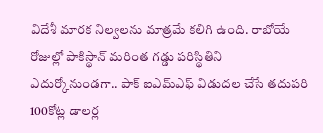విదేశీ మారక నిల్వలను మాత్రమే కలిగి ఉంది. రాబోయే రోజుల్లో పాకిస్థాన్ మరింత గడ్డు పరిస్థితిని ఎదుర్కోనుండగా.. పాక్ ఐఎమ్ఎఫ్ విడుదల చేసే తదుపరి 100కోట్ల డాలర్ల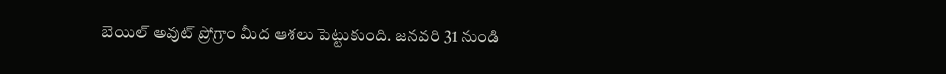బెయిల్ అవుట్ ప్రోగ్రాం మీద ఆశలు పెట్టుకుంది. జనవరి 31 నుండి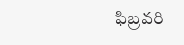ఫిబ్రవరి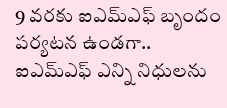9 వరకు ఐఎమ్ఎఫ్ బృందం పర్యటన ఉండగా.. ఐఎమ్ఎఫ్ ఎన్ని నిధులను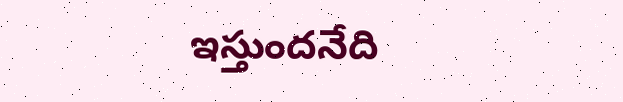ఇస్తుందనేది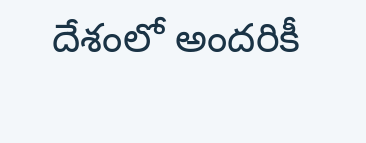దేశంలో అందరికీ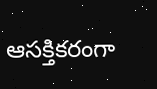ఆసక్తికరంగా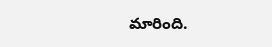మారింది.